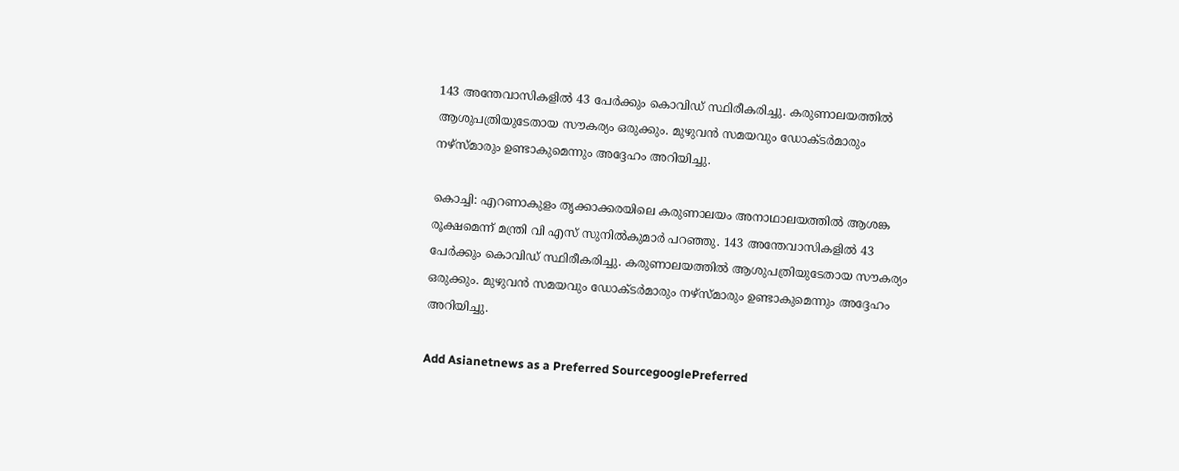143 അന്തേവാസികളിൽ 43 പേർക്കും കൊവിഡ് സ്ഥിരീകരിച്ചു. കരുണാലയത്തിൽ ആശുപത്രിയുടേതായ സൗകര്യം ഒരുക്കും. മുഴുവൻ സമയവും ഡോക്ടർമാരും നഴ്സ്മാരും ഉണ്ടാകുമെന്നും അദ്ദേഹം അറിയിച്ചു.

കൊച്ചി: എറണാകുളം തൃക്കാക്കരയിലെ കരുണാലയം അനാഥാലയത്തിൽ ആശങ്ക രൂക്ഷമെന്ന് മന്ത്രി വി എസ് സുനിൽകുമാർ പറഞ്ഞു. 143 അന്തേവാസികളിൽ 43 പേർക്കും കൊവിഡ് സ്ഥിരീകരിച്ചു. കരുണാലയത്തിൽ ആശുപത്രിയുടേതായ സൗകര്യം ഒരുക്കും. മുഴുവൻ സമയവും ഡോക്ടർമാരും നഴ്സ്മാരും ഉണ്ടാകുമെന്നും അദ്ദേഹം അറിയിച്ചു.

Add Asianetnews as a Preferred SourcegooglePreferred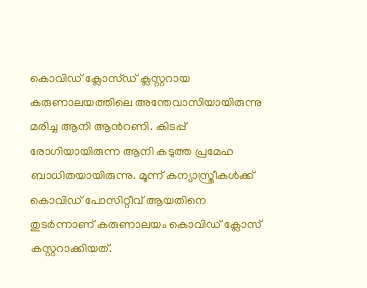കൊവിഡ് ക്ലോസ്ഡ് ക്ലസ്റ്ററായ കരുണാലയത്തിലെ അന്തേവാസിയായിരുന്നു മരിച്ച ആനി ആന്‍റണി. കിടപ്പ് രോഗിയായിരുന്ന ആനി കടുത്ത പ്രമേഹ ബാധിതയായിരുന്നു. മൂന്ന് കന്യാസ്ത്രീകള്‍ക്ക് കൊവിഡ് പോസിറ്റീവ് ആയതിനെ തുടര്‍ന്നാണ് കരുണാലയം കൊവിഡ് ക്ലോസ് കസ്റ്ററാക്കിയത്.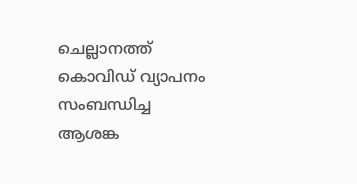ചെല്ലാനത്ത് കൊവിഡ് വ്യാപനം സംബന്ധിച്ച ആശങ്ക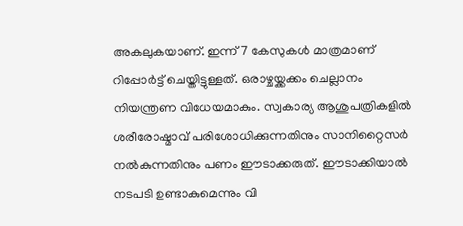അകലുകയാണ്. ഇന്ന് 7 കേസുകൾ മാത്രമാണ് റിപ്പോർട്ട് ചെയ്തിട്ടുള്ളത്. ഒരാഴ്ചയ്ക്കക്കം ചെല്ലാനം നിയന്ത്രണ വിധേയമാകും. സ്വകാര്യ ആശുപത്രികളിൽ ശരീരോഷ്മാവ് പരിശോധിക്കുന്നതിനും സാനിറ്റൈസർ നൽകുന്നതിനും പണം ഈടാക്കരുത്. ഈടാക്കിയാൽ നടപടി ഉണ്ടാകുമെന്നും വി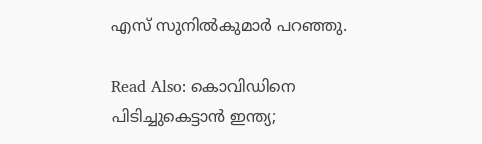എസ് സുനിൽകുമാർ പറഞ്ഞു.

Read Also: കൊവിഡിനെ പിടിച്ചുകെട്ടാൻ ഇന്ത്യ;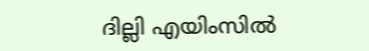ദില്ലി എയിംസില്‍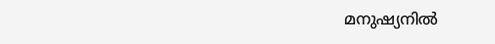മനുഷ്യനില്‍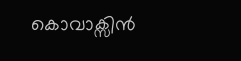കൊവാക്സിന്‍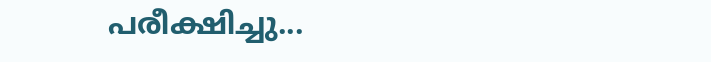പരീക്ഷിച്ചു...